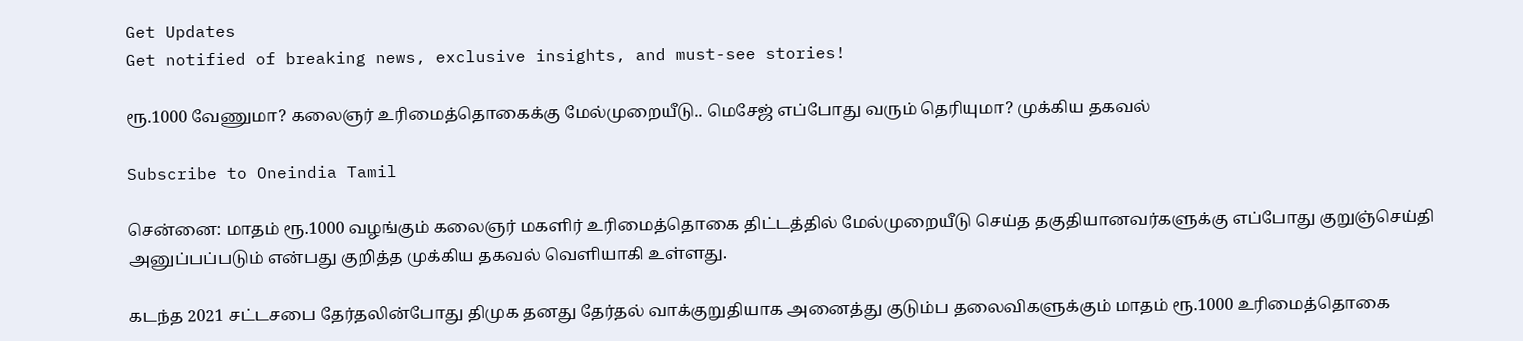Get Updates
Get notified of breaking news, exclusive insights, and must-see stories!

ரூ.1000 வேணுமா? கலைஞர் உரிமைத்தொகைக்கு மேல்முறையீடு.. மெசேஜ் எப்போது வரும் தெரியுமா? முக்கிய தகவல்

Subscribe to Oneindia Tamil

சென்னை: மாதம் ரூ.1000 வழங்கும் கலைஞர் மகளிர் உரிமைத்தொகை திட்டத்தில் மேல்முறையீடு செய்த தகுதியானவர்களுக்கு எப்போது குறுஞ்செய்தி அனுப்பப்படும் என்பது குறித்த முக்கிய தகவல் வெளியாகி உள்ளது.

கடந்த 2021 சட்டசபை தேர்தலின்போது திமுக தனது தேர்தல் வாக்குறுதியாக அனைத்து குடும்ப தலைவிகளுக்கும் மாதம் ரூ.1000 உரிமைத்தொகை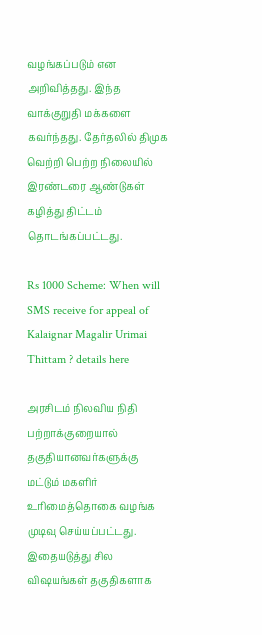வழங்கப்படும் என அறிவித்தது. இந்த வாக்குறுதி மக்களை கவர்ந்தது. தேர்தலில் திமுக வெற்றி பெற்ற நிலையில் இரண்டரை ஆண்டுகள் கழித்து திட்டம் தொடங்கப்பட்டது.

Rs 1000 Scheme: When will SMS receive for appeal of Kalaignar Magalir Urimai Thittam ? details here

அரசிடம் நிலவிய நிதி பற்றாக்குறையால் தகுதியானவர்களுக்கு மட்டும் மகளிர் உரிமைத்தொகை வழங்க முடிவு செய்யப்பட்டது. இதையடுத்து சில விஷயங்கள் தகுதிகளாக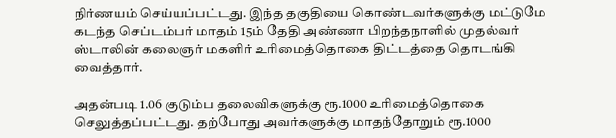நிர்ணயம் செய்யப்பட்டது. இந்த தகுதியை கொண்டவர்களுக்கு மட்டுமே கடந்த செப்டம்பர் மாதம் 15ம் தேதி அண்ணா பிறந்தநாளில் முதல்வர் ஸ்டாலின் கலைஞர் மகளிர் உரிமைத்தொகை திட்டத்தை தொடங்கி வைத்தார்.

அதன்படி 1.06 குடும்ப தலைவிகளுக்கு ரூ.1000 உரிமைத்தொகை செலுத்தப்பட்டது. தற்போது அவர்களுக்கு மாதந்தோறும் ரூ.1000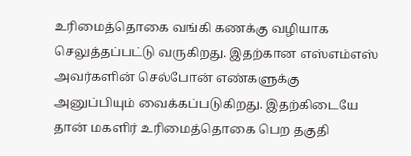உரிமைத்தொகை வங்கி கணக்கு வழியாக செலுத்தப்பட்டு வருகிறது. இதற்கான எஸ்எம்எஸ் அவர்களின் செல்போன் எண்களுக்கு அனுப்பியும் வைக்கப்படுகிறது. இதற்கிடையே தான் மகளிர் உரிமைத்தொகை பெற தகுதி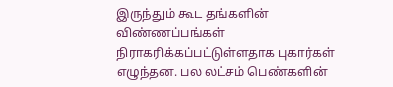இருந்தும் கூட தங்களின் விண்ணப்பங்கள் நிராகரிக்கப்பட்டுள்ளதாக புகார்கள் எழுந்தன. பல லட்சம் பெண்களின்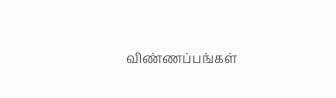விண்ணப்பங்கள்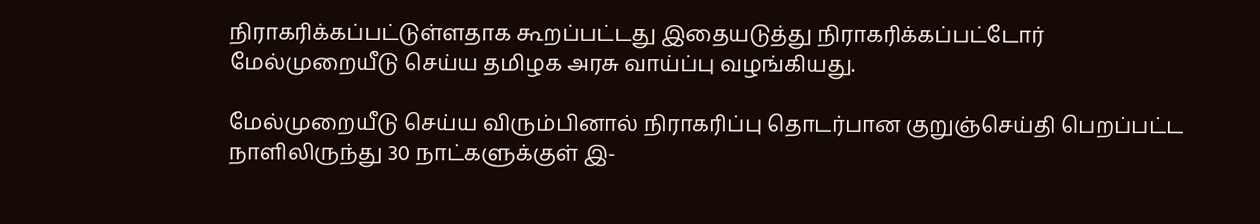நிராகரிக்கப்பட்டுள்ளதாக கூறப்பட்டது இதையடுத்து நிராகரிக்கப்பட்டோர் மேல்முறையீடு செய்ய தமிழக அரசு வாய்ப்பு வழங்கியது.

மேல்முறையீடு செய்ய விரும்பினால் நிராகரிப்பு தொடர்பான குறுஞ்செய்தி பெறப்பட்ட நாளிலிருந்து 30 நாட்களுக்குள் இ-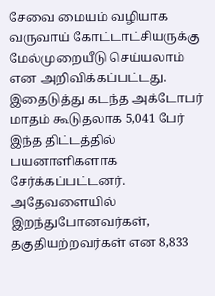சேவை மையம் வழியாக வருவாய் கோட்டாட்சியருக்கு மேல்முறையீடு செய்யலாம் என அறிவிக்கப்பட்டது. இதைடுத்து கடந்த அக்டோபர் மாதம் கூடுதலாக 5,041 பேர் இந்த திட்டத்தில் பயனாளிகளாக சேர்க்கப்பட்டனர். அதேவளையில் இறந்துபோனவர்கள், தகுதியற்றவர்கள் என 8,833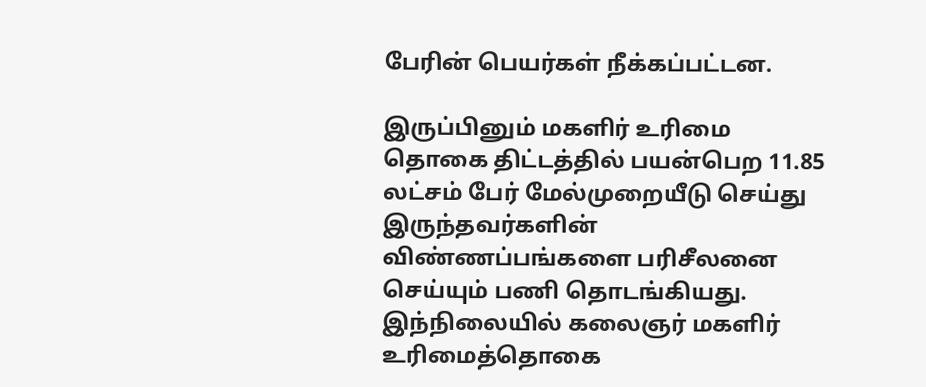பேரின் பெயர்கள் நீக்கப்பட்டன.

இருப்பினும் மகளிர் உரிமை தொகை திட்டத்தில் பயன்பெற 11.85 லட்சம் பேர் மேல்முறையீடு செய்து இருந்தவர்களின் விண்ணப்பங்களை பரிசீலனை செய்யும் பணி தொடங்கியது. இந்நிலையில் கலைஞர் மகளிர் உரிமைத்தொகை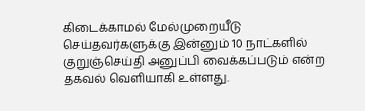கிடைக்காமல் மேல்முறையீடு செய்தவர்களுக்கு இன்னும் 10 நாட்களில் குறுஞ்செய்தி அனுப்பி வைக்கப்படும் என்ற தகவல் வெளியாகி உள்ளது.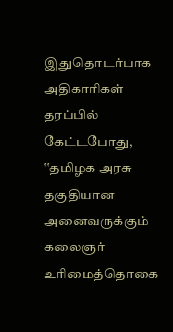இதுதொடர்பாக அதிகாரிகள் தரப்பில் கேட்டபோது, ‛‛தமிழக அரசு தகுதியான அனைவருக்கும் கலைஞர் உரிமைத்தொகை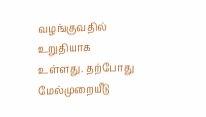வழங்குவதில் உறுதியாக உள்ளது. தற்போது மேல்முறையீடு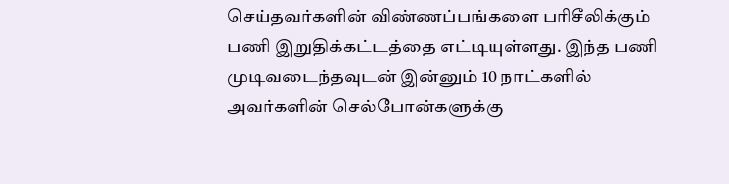செய்தவர்களின் விண்ணப்பங்களை பரிசீலிக்கும் பணி இறுதிக்கட்டத்தை எட்டியுள்ளது. இந்த பணி முடிவடைந்தவுடன் இன்னும் 10 நாட்களில் அவர்களின் செல்போன்களுக்கு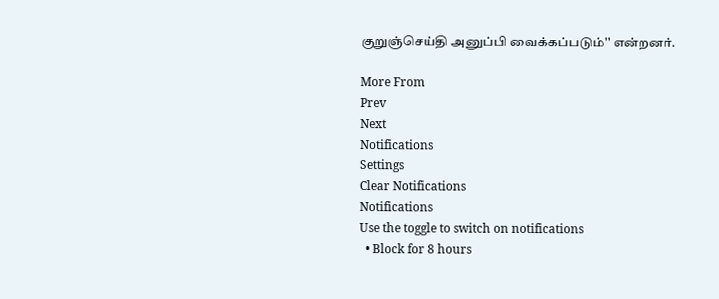குறுஞ்செய்தி அனுப்பி வைக்கப்படும்'' என்றனர்.

More From
Prev
Next
Notifications
Settings
Clear Notifications
Notifications
Use the toggle to switch on notifications
  • Block for 8 hours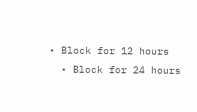• Block for 12 hours
  • Block for 24 hours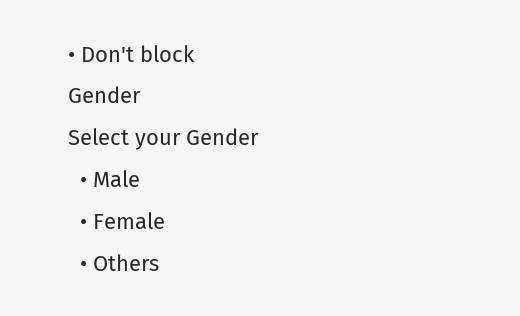• Don't block
Gender
Select your Gender
  • Male
  • Female
  • Others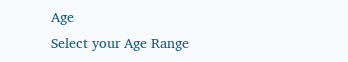Age
Select your Age Range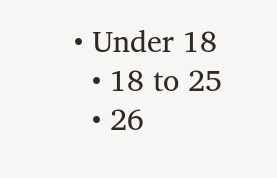• Under 18
  • 18 to 25
  • 26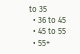to 35
  • 36 to 45
  • 45 to 55
  • 55+